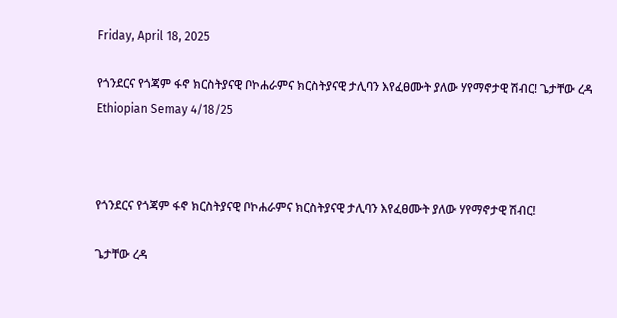Friday, April 18, 2025

የጎንደርና የጎጃም ፋኖ ክርስትያናዊ ቦኮሐራምና ክርስትያናዊ ታሊባን እየፈፀሙት ያለው ሃየማኖታዊ ሽብር! ጌታቸው ረዳ Ethiopian Semay 4/18/25



የጎንደርና የጎጃም ፋኖ ክርስትያናዊ ቦኮሐራምና ክርስትያናዊ ታሊባን እየፈፀሙት ያለው ሃየማኖታዊ ሽብር!

ጌታቸው ረዳ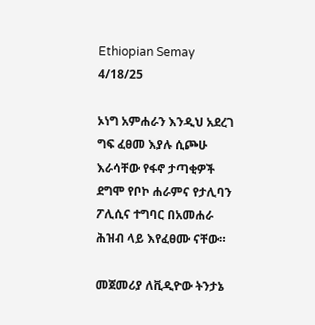Ethiopian Semay 4/18/25

ኦነግ አምሐራን እንዲህ አደረገ ግፍ ፈፀመ እያሉ ሲጮሁ እራሳቸው የፋኖ ታጣቂዎች ደግሞ የቦኮ ሐራምና የታሊባን ፖሊሲና ተግባር በአመሐራ ሕዝብ ላይ እየፈፀሙ ናቸው።

መጀመሪያ ለቪዲዮው ትንታኔ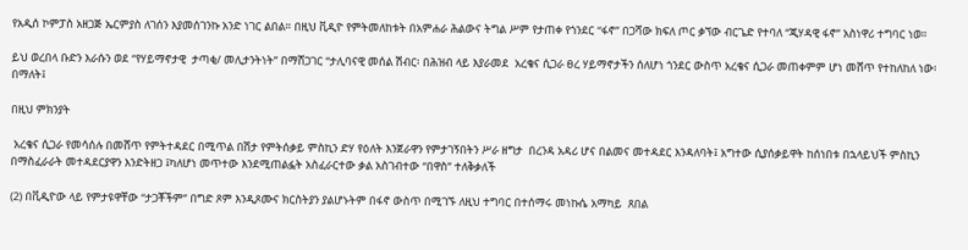የአዲሰ ኮምፓስ አዘጋጅ ኤርምያስ ለገሰን እያመሰገንኩ አንድ ነገር ልበል። በዚህ ቪዲዮ የምትመለከቱት በአምሐራ ሕልውና ትግል ሥም የታጠቀ የጎንደር “ፋኖ” በጋሻው ክፍለ ጦር ቃኘው ብርጌድ የተባለ “ጂሃዳዊ ፋኖ” አስነዋሪ ተግባር ነወ።

ይህ ወረበላ ቡድን እራሱን ወደ “የሃይማኖታዊ  ታጣቂ/ መሊታንትነት” በማሸጋገር “ታሊባናዊ መሰል ሽብር፡ በሕዝብ ላይ እያራመደ  አረቄና ሲጋራ ፀረ ሃይማኖታችን ሰለሆነ ጎንደር ውስጥ አረቄና ሲጋራ መጠቀምም ሆነ መሸጥ የተከለከለ ነው፡ በማለት፤

በዚህ ምክንያት

 አረቄና ሲጋራ የመሳሰሉ በመሸጥ የምትተዳደር በሚጥል በሽታ የምትሰቃይ ምስኪን ድሃ የዕለት እንጀራዋን የምታገኝበትን ሥራ ዘግታ  በረንዳ አዳሪ ሆና በልመና መተዳደር እንዳለባት፤ አግተው ሲያሰቃይዋት ከሰነበቱ በኋላይህች ምስኪን በማስፈራራት መተዳደርያዋን እንድትዘጋ ፤ካለሆነ መጥተው እንደሚጠልፏት አስፈራርተው ቃል አስገብተው “በዋስ” ተለቅቃለች

(2) በቪዲዮው ላይ የምታዩዋቸው “ታጋቾችም” በግድ ጾም እንዲጾሙና ክርስትያን ያልሆኑትም በፋኖ ውስጥ በሚገኙ ለዚህ ተግባር በተሰማሩ መነኩሴ አማካይ  ጸበል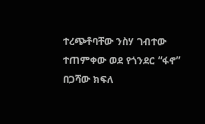ተረጭቶባቸው ንስሃ ገብተው ተጠምቀው ወደ የጎንደር “ፋኖ” በጋሻው ክፍለ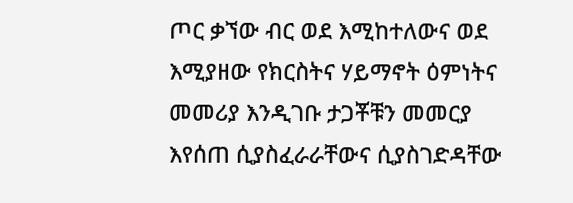ጦር ቃኘው ብር ወደ እሚከተለውና ወደ እሚያዘው የክርስትና ሃይማኖት ዕምነትና መመሪያ እንዲገቡ ታጋቾቹን መመርያ እየሰጠ ሲያስፈራራቸውና ሲያስገድዳቸው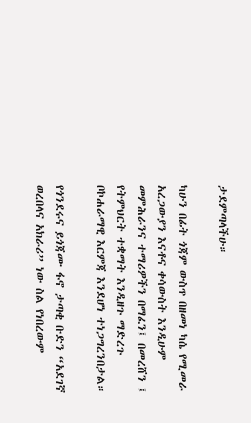ታደምጣላችሁ።

ካሁን በፊት ጎጃም ውስጥ በዘመነ ካሴ የሚመራ አረጋውያን እናቶና ቀሳውስት እንዲሁም  መምሕራንና ተማሪዎችን በማፈን፤ በመረሸን ፤ የትምህርት ተቋማት እንዲዘጉ ማድረጉ ቦኮሐራማዊ እርምጃ እንደሆነ ተነጋግረንበታል።

የጎንደሩና ይጎጃሙ ፋኖ ታጣቂ ቡድን “አደገኛ ወረበላና አክራሪ” ነው ስል የነበረውም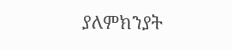ያለምክንያት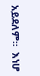አይደለም።  እነሆ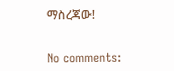ማስረጃው!


No comments: